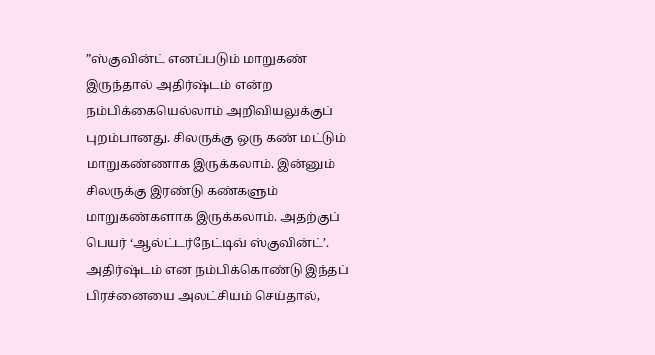”ஸ்குவின்ட் எனப்படும் மாறுகண் இருந்தால் அதிர்ஷ்டம் என்ற நம்பிக்கையெல்லாம் அறிவியலுக்குப் புறம்பானது. சிலருக்கு ஒரு கண் மட்டும் மாறுகண்ணாக இருக்கலாம். இன்னும் சிலருக்கு இரண்டு கண்களும் மாறுகண்களாக இருக்கலாம். அதற்குப் பெயர் ‘ஆல்ட்டர்நேட்டிவ் ஸ்குவின்ட்’.
அதிர்ஷ்டம் என நம்பிக்கொண்டு இந்தப் பிரச்னையை அலட்சியம் செய்தால்,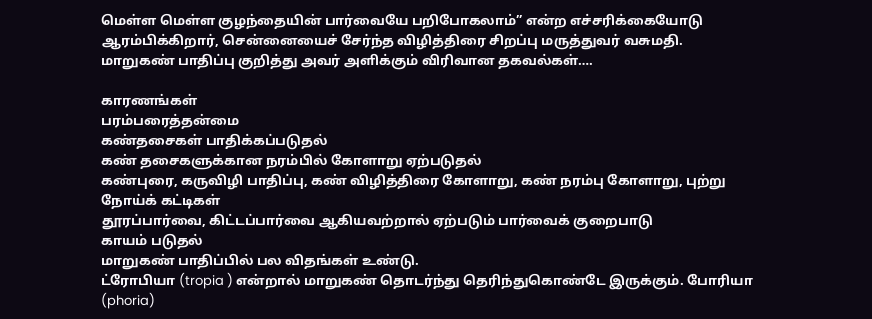மெள்ள மெள்ள குழந்தையின் பார்வையே பறிபோகலாம்” என்ற எச்சரிக்கையோடு ஆரம்பிக்கிறார், சென்னையைச் சேர்ந்த விழித்திரை சிறப்பு மருத்துவர் வசுமதி. மாறுகண் பாதிப்பு குறித்து அவர் அளிக்கும் விரிவான தகவல்கள்….

காரணங்கள்
பரம்பரைத்தன்மை
கண்தசைகள் பாதிக்கப்படுதல்
கண் தசைகளுக்கான நரம்பில் கோளாறு ஏற்படுதல்
கண்புரை, கருவிழி பாதிப்பு, கண் விழித்திரை கோளாறு, கண் நரம்பு கோளாறு, புற்று நோய்க் கட்டிகள்
தூரப்பார்வை, கிட்டப்பார்வை ஆகியவற்றால் ஏற்படும் பார்வைக் குறைபாடு
காயம் படுதல்
மாறுகண் பாதிப்பில் பல விதங்கள் உண்டு.
ட்ரோபியா (tropia ) என்றால் மாறுகண் தொடர்ந்து தெரிந்துகொண்டே இருக்கும். போரியா (phoria)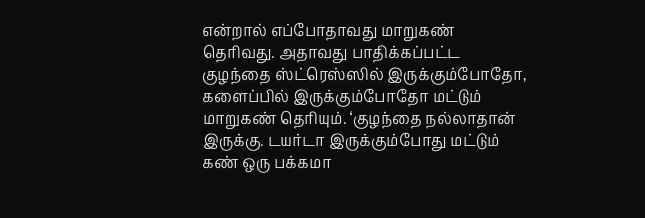என்றால் எப்போதாவது மாறுகண் தெரிவது. அதாவது பாதிக்கப்பட்ட குழந்தை ஸ்ட்ரெஸ்ஸில் இருக்கும்போதோ, களைப்பில் இருக்கும்போதோ மட்டும் மாறுகண் தெரியும். ‘குழந்தை நல்லாதான் இருக்கு. டயர்டா இருக்கும்போது மட்டும் கண் ஒரு பக்கமா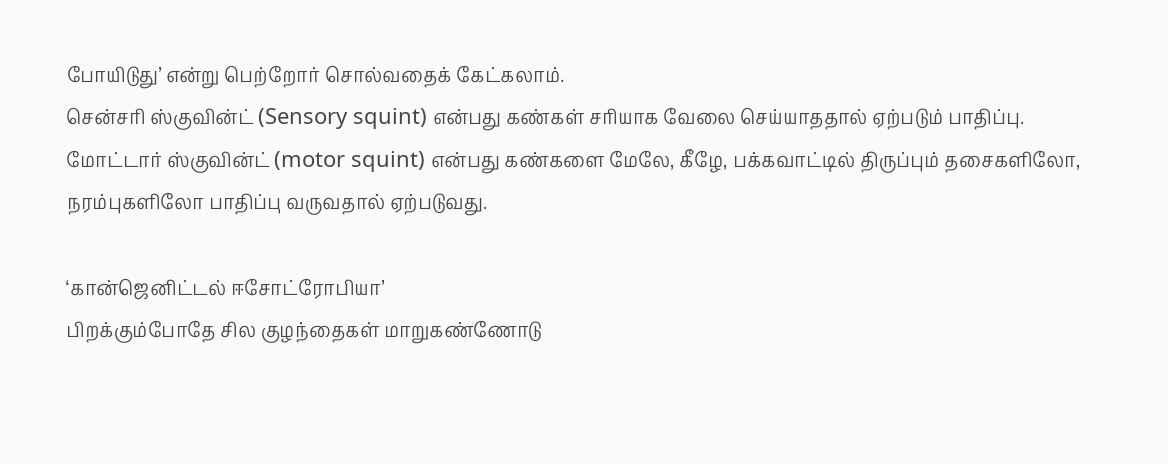போயிடுது’ என்று பெற்றோர் சொல்வதைக் கேட்கலாம்.
சென்சரி ஸ்குவின்ட் (Sensory squint) என்பது கண்கள் சரியாக வேலை செய்யாததால் ஏற்படும் பாதிப்பு.
மோட்டார் ஸ்குவின்ட் (motor squint) என்பது கண்களை மேலே, கீழே, பக்கவாட்டில் திருப்பும் தசைகளிலோ, நரம்புகளிலோ பாதிப்பு வருவதால் ஏற்படுவது.

‘கான்ஜெனிட்டல் ஈசோட்ரோபியா’
பிறக்கும்போதே சில குழந்தைகள் மாறுகண்ணோடு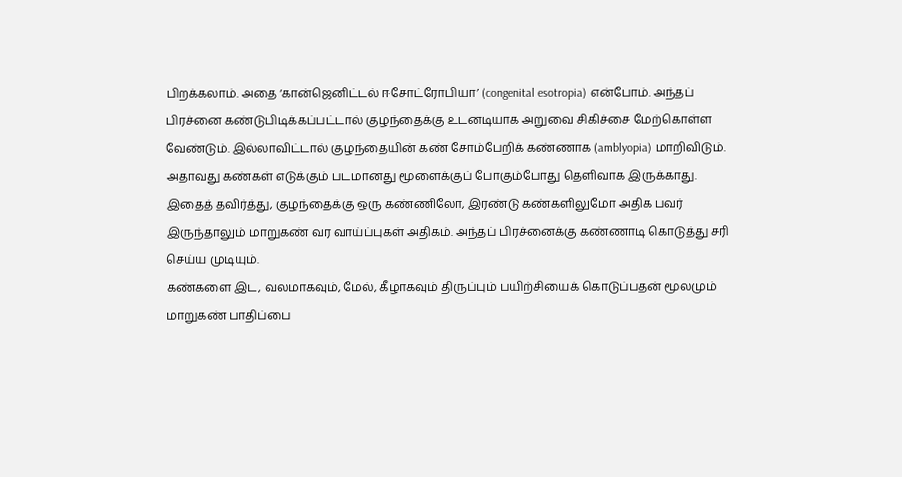பிறக்கலாம். அதை ‘கான்ஜெனிட்டல் ஈசோட்ரோபியா’ (congenital esotropia) என்போம். அந்தப் பிரச்னை கண்டுபிடிக்கப்பட்டால் குழந்தைக்கு உடனடியாக அறுவை சிகிச்சை மேற்கொள்ள வேண்டும். இல்லாவிட்டால் குழந்தையின் கண் சோம்பேறிக் கண்ணாக (amblyopia) மாறிவிடும். அதாவது கண்கள் எடுக்கும் படமானது மூளைக்குப் போகும்போது தெளிவாக இருக்காது.
இதைத் தவிர்த்து, குழந்தைக்கு ஒரு கண்ணிலோ, இரண்டு கண்களிலுமோ அதிக பவர் இருந்தாலும் மாறுகண் வர வாய்ப்புகள் அதிகம். அந்தப் பிரச்னைக்கு கண்ணாடி கொடுத்து சரி செய்ய முடியும்.
கண்களை இட, வலமாகவும், மேல், கீழாகவும் திருப்பும் பயிற்சியைக் கொடுப்பதன் மூலமும் மாறுகண் பாதிப்பை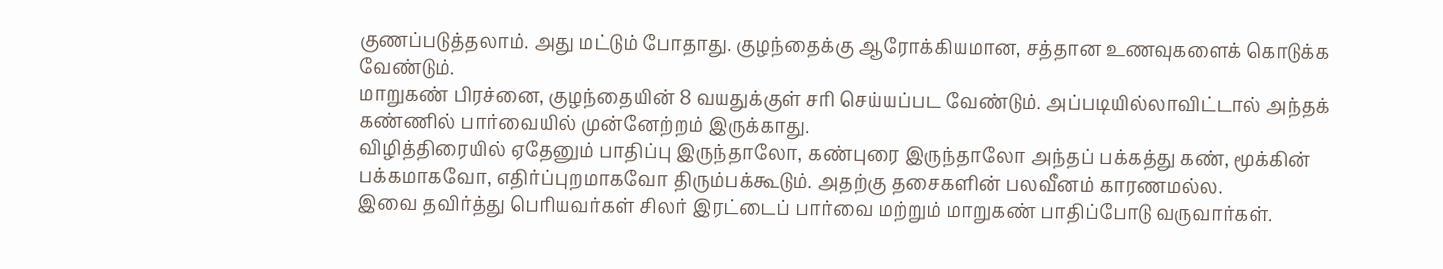குணப்படுத்தலாம். அது மட்டும் போதாது. குழந்தைக்கு ஆரோக்கியமான, சத்தான உணவுகளைக் கொடுக்க வேண்டும்.
மாறுகண் பிரச்னை, குழந்தையின் 8 வயதுக்குள் சரி செய்யப்பட வேண்டும். அப்படியில்லாவிட்டால் அந்தக் கண்ணில் பார்வையில் முன்னேற்றம் இருக்காது.
விழித்திரையில் ஏதேனும் பாதிப்பு இருந்தாலோ, கண்புரை இருந்தாலோ அந்தப் பக்கத்து கண், மூக்கின் பக்கமாகவோ, எதிர்ப்புறமாகவோ திரும்பக்கூடும். அதற்கு தசைகளின் பலவீனம் காரணமல்ல.
இவை தவிர்த்து பெரியவர்கள் சிலர் இரட்டைப் பார்வை மற்றும் மாறுகண் பாதிப்போடு வருவார்கள்.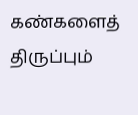கண்களைத் திருப்பும்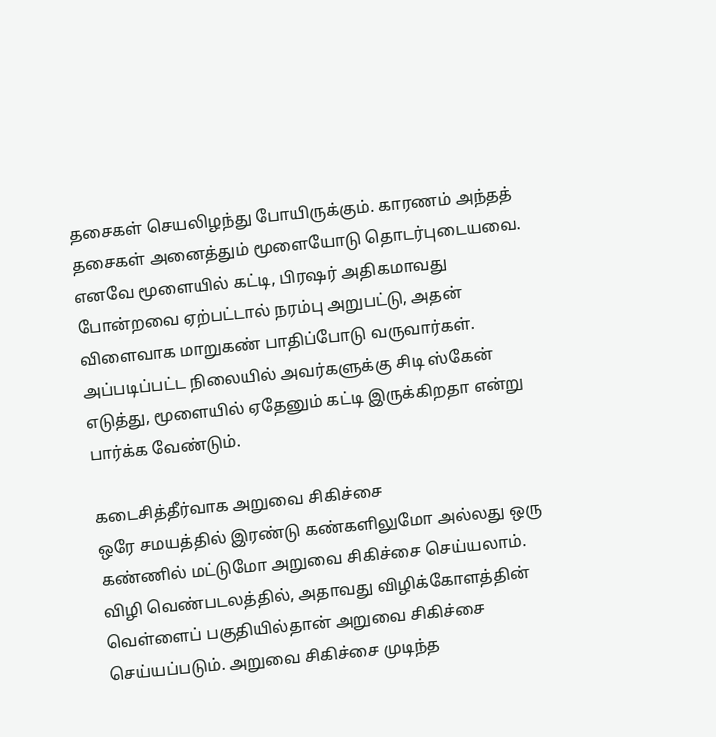தசைகள் செயலிழந்து போயிருக்கும். காரணம் அந்தத் தசைகள் அனைத்தும் மூளையோடு தொடர்புடையவை. எனவே மூளையில் கட்டி, பிரஷர் அதிகமாவது போன்றவை ஏற்பட்டால் நரம்பு அறுபட்டு, அதன் விளைவாக மாறுகண் பாதிப்போடு வருவார்கள். அப்படிப்பட்ட நிலையில் அவர்களுக்கு சிடி ஸ்கேன் எடுத்து, மூளையில் ஏதேனும் கட்டி இருக்கிறதா என்று பார்க்க வேண்டும்.

கடைசித்தீர்வாக அறுவை சிகிச்சை
ஒரே சமயத்தில் இரண்டு கண்களிலுமோ அல்லது ஒரு கண்ணில் மட்டுமோ அறுவை சிகிச்சை செய்யலாம். விழி வெண்படலத்தில், அதாவது விழிக்கோளத்தின் வெள்ளைப் பகுதியில்தான் அறுவை சிகிச்சை செய்யப்படும். அறுவை சிகிச்சை முடிந்த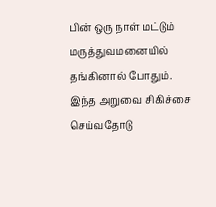பின் ஒரு நாள் மட்டும் மருத்துவமனையில் தங்கினால் போதும்.
இந்த அறுவை சிகிச்சை செய்வதோடு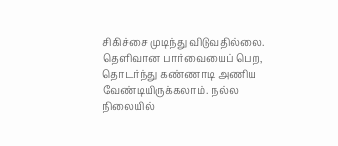சிகிச்சை முடிந்து விடுவதில்லை. தெளிவான பார்வையைப் பெற, தொடர்ந்து கண்ணாடி அணிய வேண்டியிருக்கலாம். நல்ல நிலையில்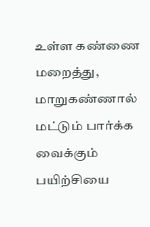உள்ள கண்ணை மறைத்து, மாறுகண்ணால் மட்டும் பார்க்க வைக்கும் பயிற்சியை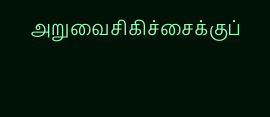அறுவைசிகிச்சைக்குப்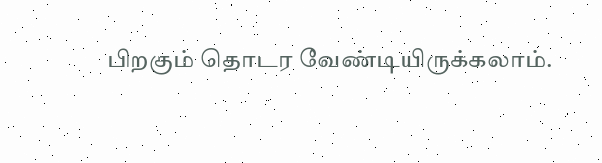பிறகும் தொடர வேண்டியிருக்கலாம்.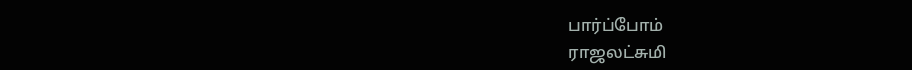பார்ப்போம்
ராஜலட்சுமி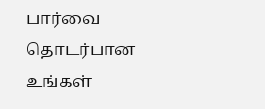பார்வை தொடர்பான உங்கள்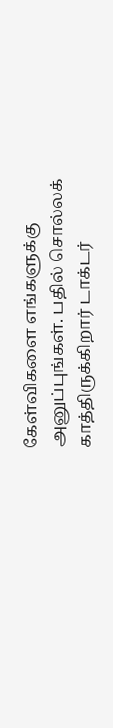கேள்விகளை எங்களுக்கு அனுப்புங்கள். பதில் சொல்லக் காத்திருக்கிறார் டாக்டர்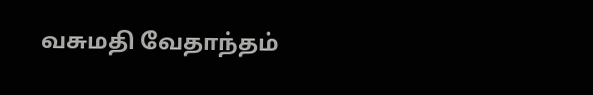வசுமதி வேதாந்தம்